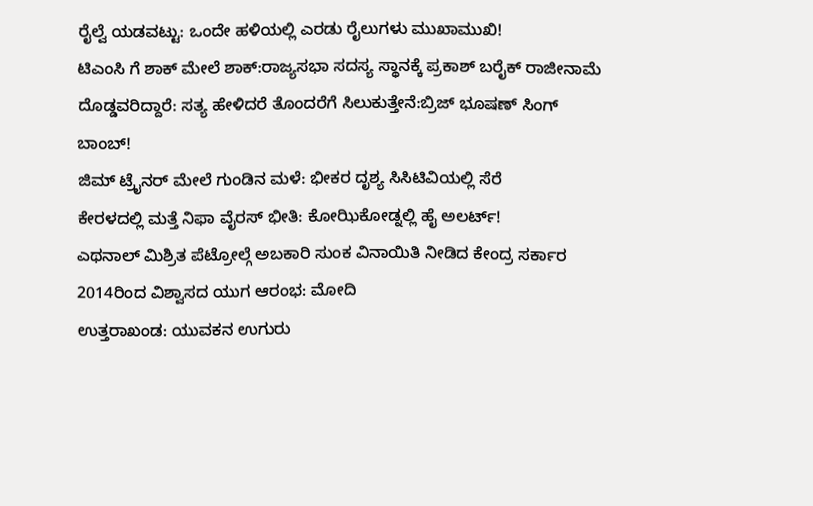ರೈಲ್ವೆ ಯಡವಟ್ಟು: ಒಂದೇ ಹಳಿಯಲ್ಲಿ ಎರಡು ರೈಲುಗಳು ಮುಖಾಮುಖಿ!
ಟಿಎಂಸಿ ಗೆ ಶಾಕ್ ಮೇಲೆ ಶಾಕ್:ರಾಜ್ಯಸಭಾ ಸದಸ್ಯ ಸ್ಥಾನಕ್ಕೆ ಪ್ರಕಾಶ್ ಬರೈಕ್ ರಾಜೀನಾಮೆ
ದೊಡ್ಡವರಿದ್ದಾರೆ: ಸತ್ಯ ಹೇಳಿದರೆ ತೊಂದರೆಗೆ ಸಿಲುಕುತ್ತೇನೆ:ಬ್ರಿಜ್ ಭೂಷಣ್ ಸಿಂಗ್ ಬಾಂಬ್!
ಜಿಮ್ ಟ್ರೈನರ್ ಮೇಲೆ ಗುಂಡಿನ ಮಳೆ: ಭೀಕರ ದೃಶ್ಯ ಸಿಸಿಟಿವಿಯಲ್ಲಿ ಸೆರೆ
ಕೇರಳದಲ್ಲಿ ಮತ್ತೆ ನಿಫಾ ವೈರಸ್ ಭೀತಿ: ಕೋಝಿಕೋಡ್ನಲ್ಲಿ ಹೈ ಅಲರ್ಟ್!
ಎಥನಾಲ್ ಮಿಶ್ರಿತ ಪೆಟ್ರೋಲ್ಗೆ ಅಬಕಾರಿ ಸುಂಕ ವಿನಾಯಿತಿ ನೀಡಿದ ಕೇಂದ್ರ ಸರ್ಕಾರ
2014ರಿಂದ ವಿಶ್ವಾಸದ ಯುಗ ಆರಂಭ: ಮೋದಿ
ಉತ್ತರಾಖಂಡ: ಯುವಕನ ಉಗುರು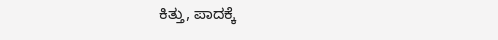ಕಿತ್ತು, ಪಾದಕ್ಕೆ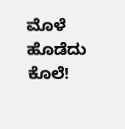ಮೊಳೆ ಹೊಡೆದು ಕೊಲೆ!